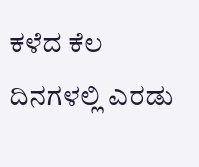ಕಳೆದ ಕೆಲ ದಿನಗಳಲ್ಲಿ ಎರಡು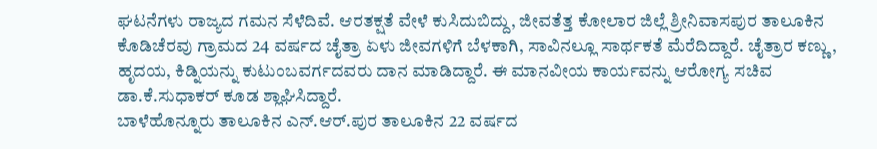ಘಟನೆಗಳು ರಾಜ್ಯದ ಗಮನ ಸೆಳೆದಿವೆ. ಆರತಕ್ಷತೆ ವೇಳೆ ಕುಸಿದುಬಿದ್ದು, ಜೀವತೆತ್ತ ಕೋಲಾರ ಜಿಲ್ಲೆ ಶ್ರೀನಿವಾಸಪುರ ತಾಲೂಕಿನ ಕೊಡಿಚೆರವು ಗ್ರಾಮದ 24 ವರ್ಷದ ಚೈತ್ರಾ ಏಳು ಜೀವಗಳಿಗೆ ಬೆಳಕಾಗಿ, ಸಾವಿನಲ್ಲೂ ಸಾರ್ಥಕತೆ ಮೆರೆದಿದ್ದಾರೆ. ಚೈತ್ರಾರ ಕಣ್ಣು, ಹೃದಯ, ಕಿಡ್ನಿಯನ್ನು ಕುಟುಂಬವರ್ಗದವರು ದಾನ ಮಾಡಿದ್ದಾರೆ. ಈ ಮಾನವೀಯ ಕಾರ್ಯವನ್ನು ಆರೋಗ್ಯ ಸಚಿವ ಡಾ.ಕೆ.ಸುಧಾಕರ್ ಕೂಡ ಶ್ಲಾಘಿಸಿದ್ದಾರೆ.
ಬಾಳೆಹೊನ್ನೂರು ತಾಲೂಕಿನ ಎನ್.ಆರ್.ಪುರ ತಾಲೂಕಿನ 22 ವರ್ಷದ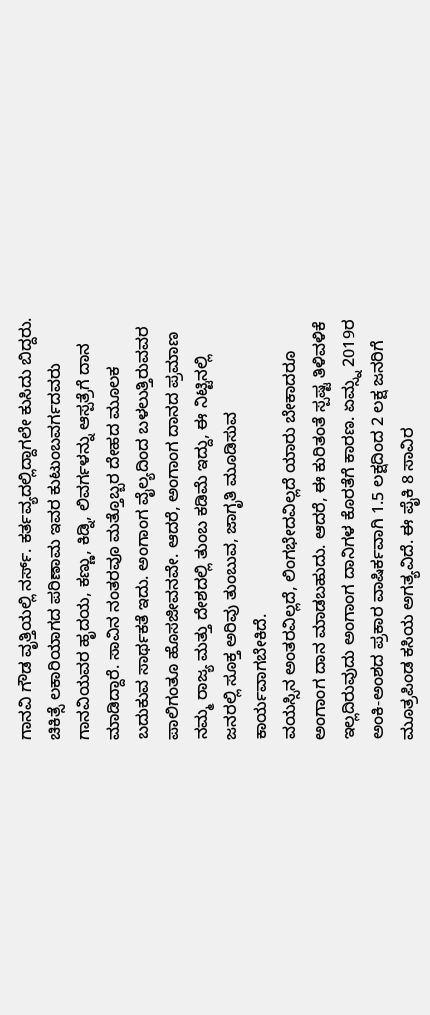ಗಾನವಿ ಗೌಡ ವೃತ್ತಿಯಲ್ಲಿ ನರ್ಸ್. ಕರ್ತವ್ಯದಲ್ಲಿದ್ದಾಗಲೇ ಕುಸಿದು ಬಿದ್ದರು. ಚಿಕಿತ್ಸೆ ಲಕಾರಿಯಾಗದ ಪರಿಣಾಮ ಇವರ ಕುಟುಂಬವರ್ಗದವರು ಗಾನವಿಯವರ ಹೃದಯ, ಕಣ್ಣು, ಕಿಡ್ನಿ, ಲಿವರ್ಗಳನ್ನು ಆಸ್ಪತ್ರೆಗೆ ದಾನ ಮಾಡಿದ್ದಾರೆ. ಸಾವಿನ ನಂತರವೂ ಮತ್ತೊಬ್ಬರ ದೇಹದ ಮೂಲಕ ಬದುಕುವ ಸಾರ್ಥಕತೆ ಇದು. ಅಂಗಾಂಗ ವೈಲ್ಯದಿಂದ ಬಳಲುತ್ತಿರುವವರ ಪಾಲಿಗಂತೂ ಹೊಸಜೀವನವೇ. ಆದರೆ, ಅಂಗಾಂಗ ದಾನದ ಪ್ರಮಾಣ ನಮ್ಮ ರಾಜ್ಯ ಮತ್ತು ದೇಶದಲ್ಲಿ ತುಂಬ ಕಡಿಮೆ ಇದ್ದು, ಈ ನಿಟ್ಟಿನಲ್ಲಿ ಜನರಲ್ಲಿ ಸೂಕ್ತ ಅರಿವು ತುಂಬುವ, ಜಾಗೃತಿ ಮೂಡಿಸುವ ಕಾರ್ಯವಾಗಬೇಕಿದೆ.
ವಯಸ್ಸಿನ ಅಂತರವಿಲ್ಲದೆ, ಲಿಂಗಭೇದವಿಲ್ಲದೆ ಯಾರು ಬೇಕಾದರೂ ಅಂಗಾಂಗ ದಾನ ಮಾಡಬಹುದು. ಆದರೆ, ಈ ಕುರಿತಂತೆ ಸ್ಪಷ್ಟ ತಿಳಿವಳಿಕೆ ಇಲ್ಲದಿರುವುದು ಅಂಗಾಂಗ ದಾನಿಗಳ ಕೊರತೆಗೆ ಕಾರಣ. ಏಮ್ಸ್ನ 2019ರ ಅಂಕಿ-ಅಂಶದ ಪ್ರಕಾರ ವಾಷಿರ್ಕವಾಗಿ 1.5 ಲಕ್ಷದಿಂದ 2 ಲಕ್ಷ ಜನರಿಗೆ ಮೂತ್ರಪಿಂಡ ಕಸಿಯ ಅಗತ್ಯವಿದೆ. ಈ ಪೈಕಿ 8 ಸಾವಿರ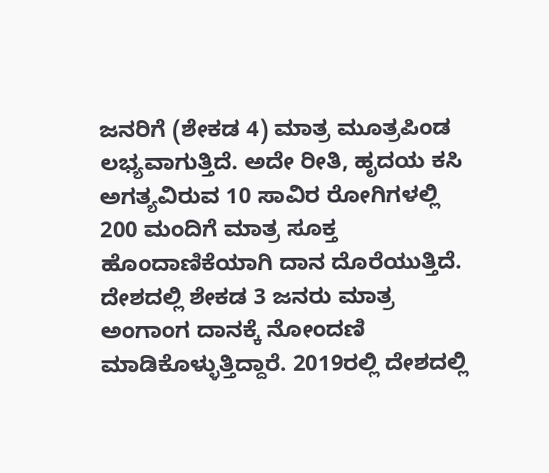ಜನರಿಗೆ (ಶೇಕಡ 4) ಮಾತ್ರ ಮೂತ್ರಪಿಂಡ ಲಭ್ಯವಾಗುತ್ತಿದೆ. ಅದೇ ರೀತಿ, ಹೃದಯ ಕಸಿ ಅಗತ್ಯವಿರುವ 10 ಸಾವಿರ ರೋಗಿಗಳಲ್ಲಿ 200 ಮಂದಿಗೆ ಮಾತ್ರ ಸೂಕ್ತ ಹೊಂದಾಣಿಕೆಯಾಗಿ ದಾನ ದೊರೆಯುತ್ತಿದೆ. ದೇಶದಲ್ಲಿ ಶೇಕಡ 3 ಜನರು ಮಾತ್ರ ಅಂಗಾಂಗ ದಾನಕ್ಕೆ ನೋಂದಣಿ ಮಾಡಿಕೊಳ್ಳುತ್ತಿದ್ದಾರೆ. 2019ರಲ್ಲಿ ದೇಶದಲ್ಲಿ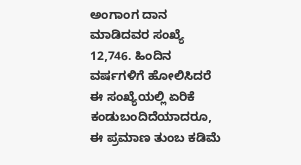ಅಂಗಾಂಗ ದಾನ ಮಾಡಿದವರ ಸಂಖ್ಯೆ 12,746. ಹಿಂದಿನ ವರ್ಷಗಳಿಗೆ ಹೋಲಿಸಿದರೆ ಈ ಸಂಖ್ಯೆಯಲ್ಲಿ ಏರಿಕೆ ಕಂಡುಬಂದಿದೆಯಾದರೂ, ಈ ಪ್ರಮಾಣ ತುಂಬ ಕಡಿಮೆ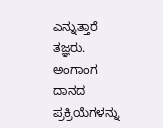ಎನ್ನುತ್ತಾರೆ ತಜ್ಞರು.
ಅಂಗಾಂಗ ದಾನದ ಪ್ರಕ್ರಿಯೆಗಳನ್ನು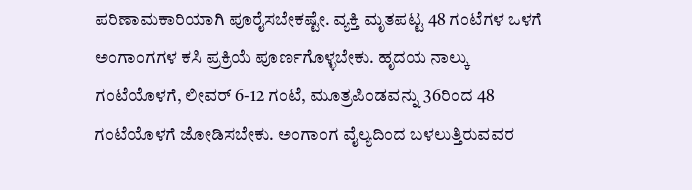ಪರಿಣಾಮಕಾರಿಯಾಗಿ ಪೂರೈಸಬೇಕಷ್ಟೇ. ವ್ಯಕ್ತಿ ಮೃತಪಟ್ಟ 48 ಗಂಟೆಗಳ ಒಳಗೆ ಅಂಗಾಂಗಗಳ ಕಸಿ ಪ್ರಕ್ರಿಯೆ ಪೂರ್ಣಗೊಳ್ಳಬೇಕು. ಹೃದಯ ನಾಲ್ಕು ಗಂಟೆಯೊಳಗೆ, ಲೀವರ್ 6-12 ಗಂಟೆ, ಮೂತ್ರಪಿಂಡವನ್ನು 36ರಿಂದ 48 ಗಂಟೆಯೊಳಗೆ ಜೋಡಿಸಬೇಕು. ಅಂಗಾಂಗ ವೈಲ್ಯದಿಂದ ಬಳಲುತ್ತಿರುವವರ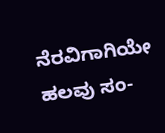ನೆರವಿಗಾಗಿಯೇ ಹಲವು ಸಂ-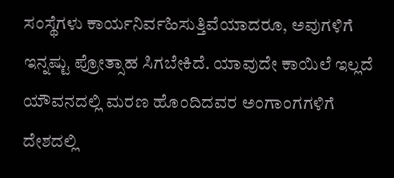ಸಂಸ್ಥೆಗಳು ಕಾರ್ಯನಿರ್ವಹಿಸುತ್ತಿವೆಯಾದರೂ, ಅವುಗಳಿಗೆ ಇನ್ನಷ್ಟು ಪ್ರೋತ್ಸಾಹ ಸಿಗಬೇಕಿದೆ. ಯಾವುದೇ ಕಾಯಿಲೆ ಇಲ್ಲದೆ ಯೌವನದಲ್ಲಿ ಮರಣ ಹೊಂದಿದವರ ಅಂಗಾಂಗಗಳಿಗೆ ದೇಶದಲ್ಲಿ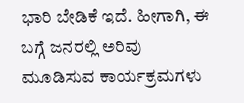ಭಾರಿ ಬೇಡಿಕೆ ಇದೆ. ಹೀಗಾಗಿ, ಈ ಬಗ್ಗೆ ಜನರಲ್ಲಿ ಅರಿವು ಮೂಡಿಸುವ ಕಾರ್ಯಕ್ರಮಗಳು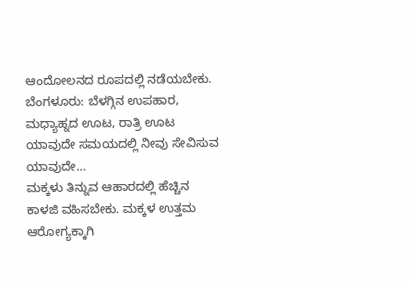ಆಂದೋಲನದ ರೂಪದಲ್ಲಿ ನಡೆಯಬೇಕು.
ಬೆಂಗಳೂರು: ಬೆಳಗ್ಗಿನ ಉಪಹಾರ, ಮಧ್ಯಾಹ್ನದ ಊಟ, ರಾತ್ರಿ ಊಟ ಯಾವುದೇ ಸಮಯದಲ್ಲಿ ನೀವು ಸೇವಿಸುವ ಯಾವುದೇ…
ಮಕ್ಕಳು ತಿನ್ನುವ ಆಹಾರದಲ್ಲಿ ಹೆಚ್ಚಿನ ಕಾಳಜಿ ವಹಿಸಬೇಕು. ಮಕ್ಕಳ ಉತ್ತಮ ಆರೋಗ್ಯಕ್ಕಾಗಿ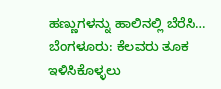ಹಣ್ಣುಗಳನ್ನು ಹಾಲಿನಲ್ಲಿ ಬೆರೆಸಿ…
ಬೆಂಗಳೂರು: ಕೆಲವರು ತೂಕ ಇಳಿಸಿಕೊಳ್ಳಲು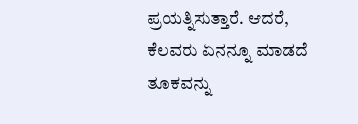ಪ್ರಯತ್ನಿಸುತ್ತಾರೆ. ಆದರೆ, ಕೆಲವರು ಏನನ್ನೂ ಮಾಡದೆ ತೂಕವನ್ನು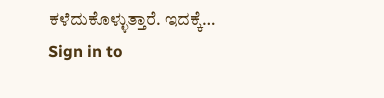ಕಳೆದುಕೊಳ್ಳುತ್ತಾರೆ. ಇದಕ್ಕೆ…
Sign in to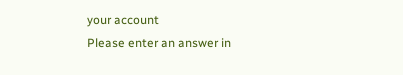your account
Please enter an answer in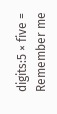digits:5 × five =
Remember me